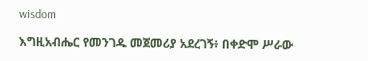wisdom

እግዚአብሔር የመንገዱ መጀመሪያ አደረገኝ፥ በቀድሞ ሥራው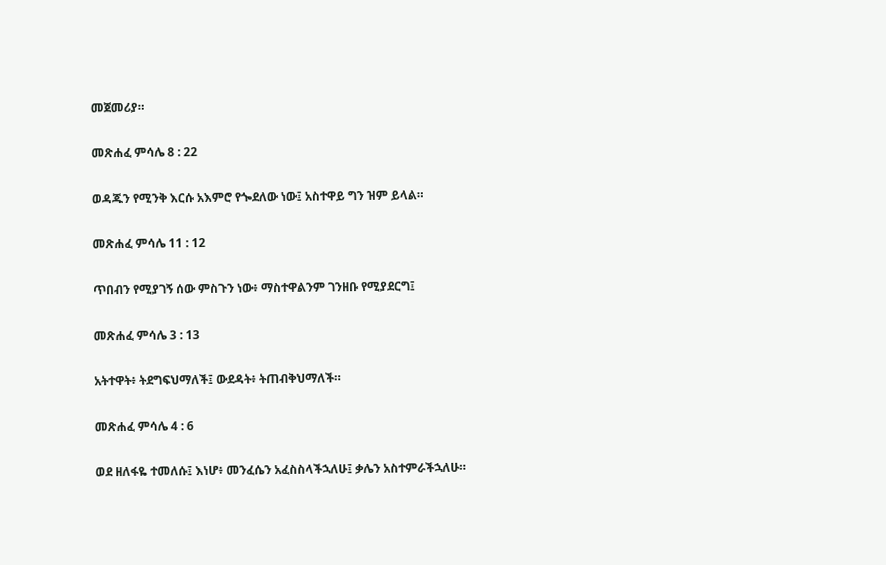መጀመሪያ።

መጽሐፈ ምሳሌ 8 : 22

ወዳጁን የሚንቅ እርሱ አእምሮ የጐደለው ነው፤ አስተዋይ ግን ዝም ይላል።

መጽሐፈ ምሳሌ 11 : 12

ጥበብን የሚያገኝ ሰው ምስጉን ነው፥ ማስተዋልንም ገንዘቡ የሚያደርግ፤

መጽሐፈ ምሳሌ 3 : 13

አትተዋት፥ ትደግፍህማለች፤ ውደዳት፥ ትጠብቅህማለች።

መጽሐፈ ምሳሌ 4 : 6

ወደ ዘለፋዬ ተመለሱ፤ እነሆ፥ መንፈሴን አፈስስላችኋለሁ፤ ቃሌን አስተምራችኋለሁ።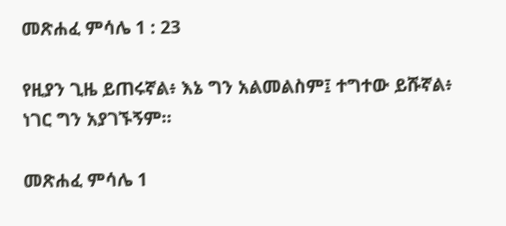መጽሐፈ ምሳሌ 1 : 23

የዚያን ጊዜ ይጠሩኛል፥ እኔ ግን አልመልስም፤ ተግተው ይሹኛል፥ ነገር ግን አያገኙኝም።

መጽሐፈ ምሳሌ 1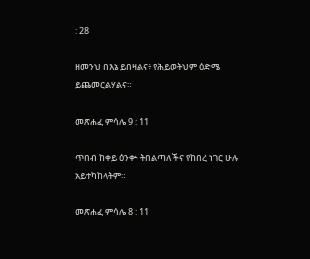: 28

ዘመንህ በእኔ ይበዛልና፥ የሕይወትህም ዕድሜ ይጨመርልሃልና።

መጽሐፈ ምሳሌ 9 : 11

ጥበብ ከቀይ ዕንቍ ትበልጣለችና የከበረ ነገር ሁሉ አይተካከላትም።

መጽሐፈ ምሳሌ 8 : 11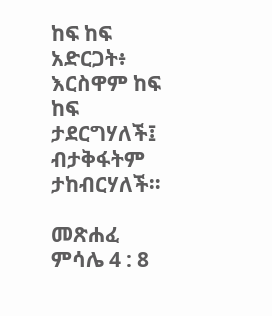ከፍ ከፍ አድርጋት፥ እርስዋም ከፍ ከፍ ታደርግሃለች፤ ብታቅፋትም ታከብርሃለች።

መጽሐፈ ምሳሌ 4 : 8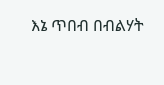እኔ ጥበብ በብልሃት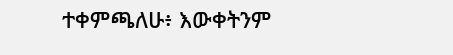ተቀምጫለሁ፥ እውቀትንም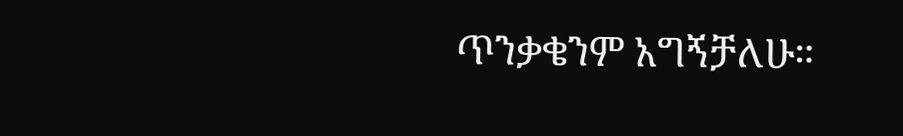ጥንቃቄንም አግኝቻለሁ።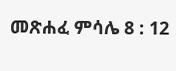መጽሐፈ ምሳሌ 8 : 12